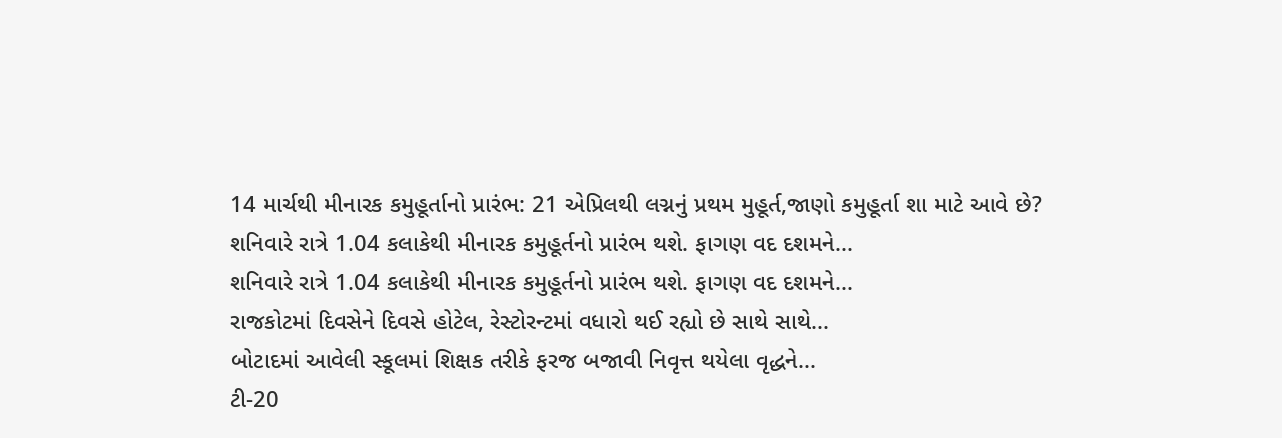14 માર્ચથી મીનારક કમુહૂર્તાનો પ્રારંભ: 21 એપ્રિલથી લગ્નનું પ્રથમ મુહૂર્ત,જાણો કમુહૂર્તા શા માટે આવે છે?
શનિવારે રાત્રે 1.04 કલાકેથી મીનારક કમુહૂર્તનો પ્રારંભ થશે. ફાગણ વદ દશમને...
શનિવારે રાત્રે 1.04 કલાકેથી મીનારક કમુહૂર્તનો પ્રારંભ થશે. ફાગણ વદ દશમને...
રાજકોટમાં દિવસેને દિવસે હોટેલ, રેસ્ટોરન્ટમાં વધારો થઈ રહ્યો છે સાથે સાથે...
બોટાદમાં આવેલી સ્કૂલમાં શિક્ષક તરીકે ફરજ બજાવી નિવૃત્ત થયેલા વૃદ્ધને...
ટી-20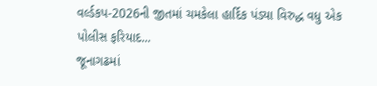વર્લ્ડકપ-2026ની જીતમાં ચમકેલા હાર્દિક પંડ્યા વિરુદ્ધ વધુ એક પોલીસ ફરિયાદ...
જૂનાગઢમાં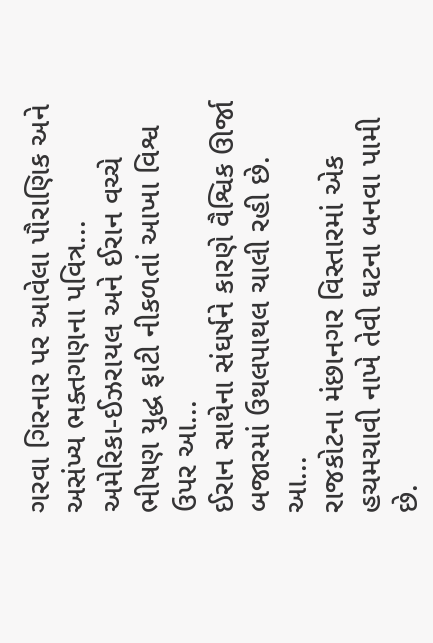ગરવા ગિરનાર પર આવેલા પૌરાણિક અને અસંખ્ય ભક્તગણના પવિત્ર...
અમેરિકા-ઈઝરાયલ અને ઈરાન વચ્ચે ભીષણ યુદ્ધ ફાટી નીકળતાં આખા વિશ્વ ઉપર આ...
ઈરાન સાથેના સંઘર્ષને કારણે વૈશ્વિક ઊર્જા બજારમાં ઉથલપાથલ ચાલી રહી છે. આ...
રાજકોટના મંછાનગર વિસ્તારમાં એક હચમચાવી નાખે તેવી ઘટના બનવા પામી છે.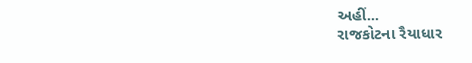અહીં...
રાજકોટના રૈયાધાર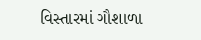વિસ્તારમાં ગૌશાળા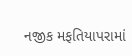નજીક મફતિયાપરામાં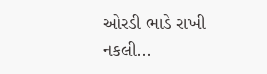ઓરડી ભાડે રાખી નકલી...